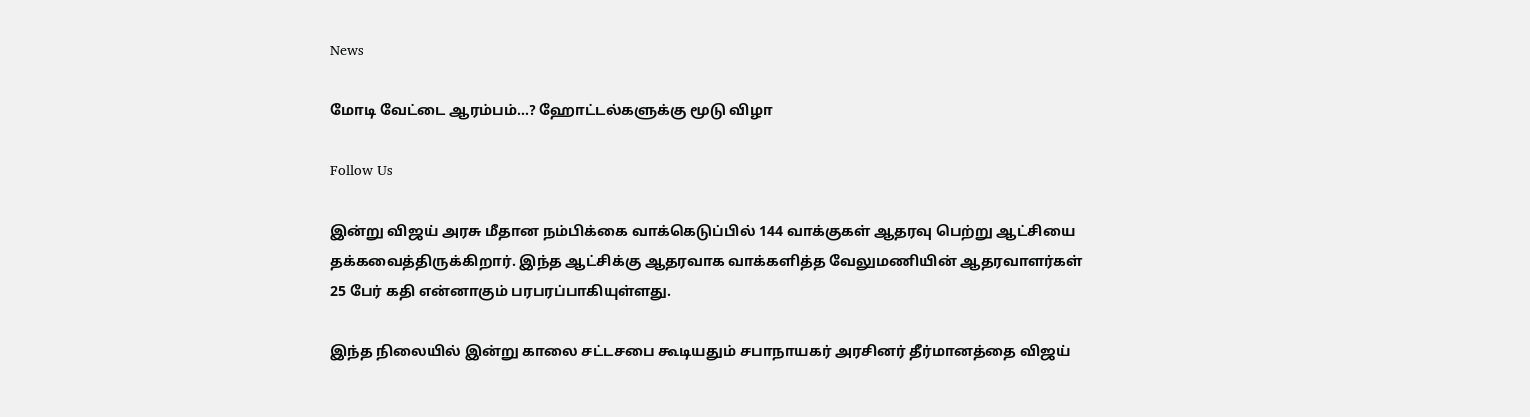News

மோடி வேட்டை ஆரம்பம்…? ஹோட்டல்களுக்கு மூடு விழா

Follow Us

இன்று விஜய் அரசு மீதான நம்பிக்கை வாக்கெடுப்பில் 144 வாக்குகள் ஆதரவு பெற்று ஆட்சியை தக்கவைத்திருக்கிறார். இந்த ஆட்சிக்கு ஆதரவாக வாக்களித்த வேலுமணியின் ஆதரவாளர்கள் 25 பேர் கதி என்னாகும் பரபரப்பாகியுள்ளது.

இந்த நிலையில் இன்று காலை சட்டசபை கூடியதும் சபாநாயகர் அரசினர் தீர்மானத்தை விஜய்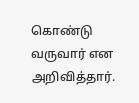கொண்டு வருவார் என அறிவித்தார்.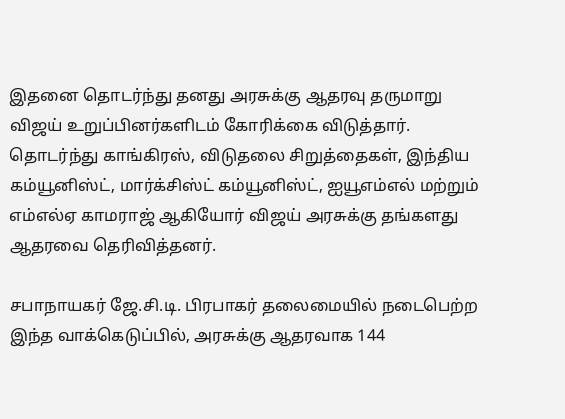இதனை தொடர்ந்து தனது அரசுக்கு ஆதரவு தருமாறு விஜய் உறுப்பினர்களிடம் கோரிக்கை விடுத்தார். தொடர்ந்து காங்கிரஸ், விடுதலை சிறுத்தைகள், இந்திய கம்யூனிஸ்ட், மார்க்சிஸ்ட் கம்யூனிஸ்ட், ஐயூஎம்எல் மற்றும் எம்எல்ஏ காமராஜ் ஆகியோர் விஜய் அரசுக்கு தங்களது ஆதரவை தெரிவித்தனர்.

சபாநாயகர் ஜே.சி.டி. பிரபாகர் தலைமையில் நடைபெற்ற இந்த வாக்கெடுப்பில், அரசுக்கு ஆதரவாக 144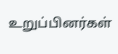உறுப்பினர்கள்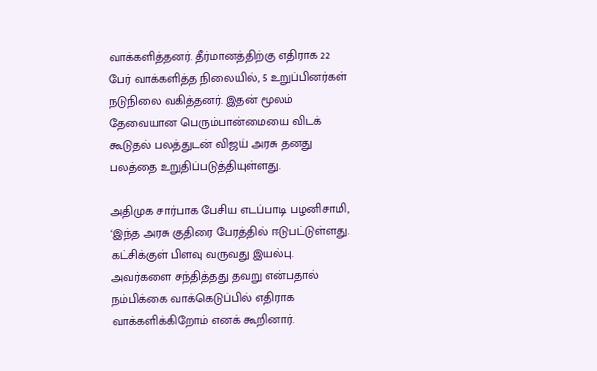வாக்களித்தனர். தீர்மானத்திற்கு எதிராக 22 பேர் வாக்களித்த நிலையில், 5 உறுப்பினர்கள் நடுநிலை வகித்தனர். இதன் மூலம் தேவையான பெரும்பான்மையை விடக் கூடுதல் பலத்துடன் விஜய் அரசு தனது பலத்தை உறுதிப்படுத்தியுள்ளது.

அதிமுக சார்பாக பேசிய எடப்பாடி பழனிசாமி, ‘இந்த அரசு குதிரை பேரத்தில் ஈடுபட்டுள்ளது. கட்சிக்குள் பிளவு வருவது இயல்பு. அவர்களை சந்தித்தது தவறு என்பதால் நம்பிக்கை வாக்கெடுப்பில் எதிராக வாக்களிக்கிறோம் எனக் கூறினார்.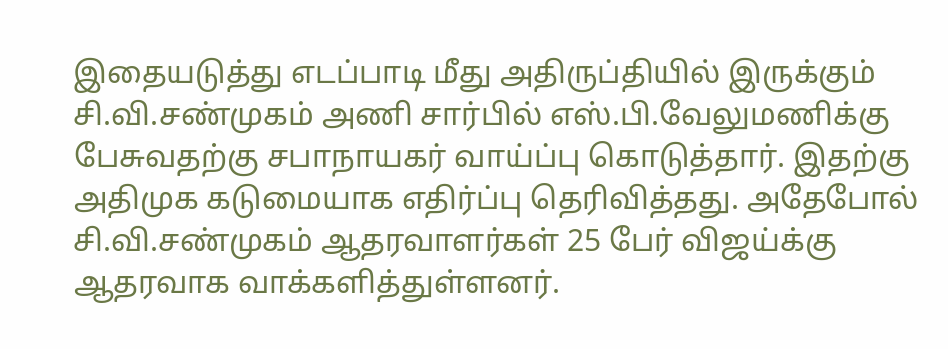இதையடுத்து எடப்பாடி மீது அதிருப்தியில் இருக்கும் சி.வி.சண்முகம் அணி சார்பில் எஸ்.பி.வேலுமணிக்கு பேசுவதற்கு சபாநாயகர் வாய்ப்பு கொடுத்தார். இதற்கு அதிமுக கடுமையாக எதிர்ப்பு தெரிவித்தது. அதேபோல் சி.வி.சண்முகம் ஆதரவாளர்கள் 25 பேர் விஜய்க்கு ஆதரவாக வாக்களித்துள்ளனர்.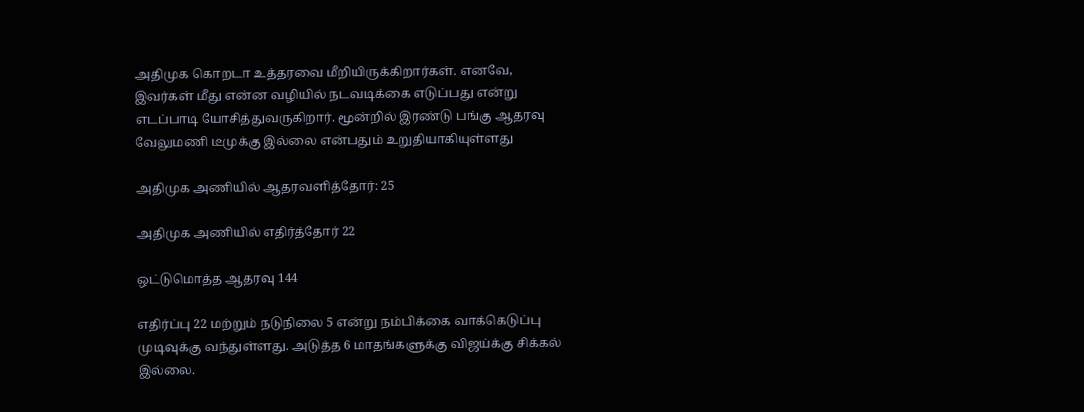அதிமுக கொறடா உத்தரவை மீறியிருக்கிறார்கள். எனவே, இவர்கள் மீது என்ன வழியில் நடவடிக்கை எடுப்பது என்று எடப்பாடி யோசித்துவருகிறார். மூன்றில் இரண்டு பங்கு ஆதரவு வேலுமணி டீமுக்கு இல்லை என்பதும் உறுதியாகியுள்ளது

அதிமுக அணியில் ஆதரவளித்தோர்: 25

அதிமுக அணியில் எதிர்த்தோர் 22

ஒட்டுமொத்த ஆதரவு 144

எதிர்ப்பு 22 மற்றும் நடுநிலை 5 என்று நம்பிக்கை வாக்கெடுப்பு முடிவுக்கு வந்துள்ளது. அடுத்த 6 மாதங்களுக்கு விஜய்க்கு சிக்கல் இல்லை.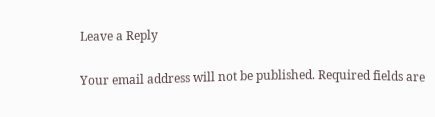Leave a Reply

Your email address will not be published. Required fields are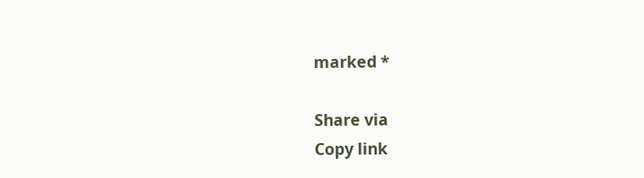marked *

Share via
Copy link